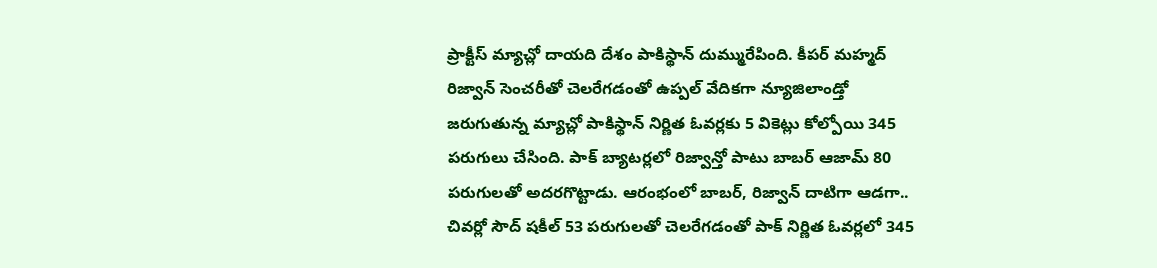ప్రాక్టీస్ మ్యాచ్లో దాయది దేశం పాకిస్థాన్ దుమ్మురేపింది. కీపర్ మహ్మద్ రిజ్వాన్ సెంచరీతో చెలరేగడంతో ఉప్పల్ వేదికగా న్యూజిలాండ్తో జరుగుతున్న మ్యాచ్లో పాకిస్థాన్ నిర్ణిత ఓవర్లకు 5 వికెట్లు కోల్పోయి 345 పరుగులు చేసింది. పాక్ బ్యాటర్లలో రిజ్వాన్తో పాటు బాబర్ ఆజామ్ 80 పరుగులతో అదరగొట్టాడు. ఆరంభంలో బాబర్, రిజ్వాన్ దాటిగా ఆడగా.. చివర్లో సౌద్ షకీల్ 53 పరుగులతో చెలరేగడంతో పాక్ నిర్ణిత ఓవర్లలో 345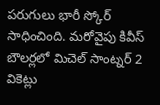పరుగులు భారీ స్కోర్ సాధించింది. మరోవైపు కివీస్ బౌలర్లలో మిచెల్ సాంట్నర్ 2 వికెట్లు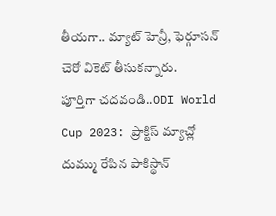తీయగా.. మ్యాట్ హెన్రీ, ఫెర్గూసన్ చెరో వికెట్ తీసుకన్నారు.
పూర్తిగా చదవండి..ODI World Cup 2023: ప్రాక్టిస్ మ్యాచ్లో దుమ్ము రేపిన పాకిస్థాన్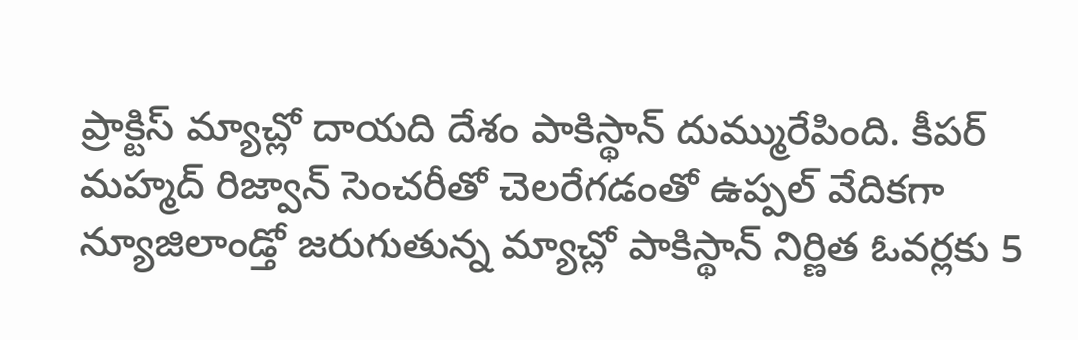ప్రాక్టిస్ మ్యాచ్లో దాయది దేశం పాకిస్థాన్ దుమ్మురేపింది. కీపర్ మహ్మద్ రిజ్వాన్ సెంచరీతో చెలరేగడంతో ఉప్పల్ వేదికగా న్యూజిలాండ్తో జరుగుతున్న మ్యాచ్లో పాకిస్థాన్ నిర్ణిత ఓవర్లకు 5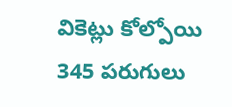వికెట్లు కోల్పోయి 345 పరుగులు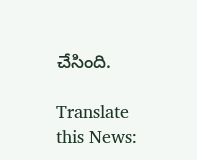చేసింది.

Translate this News: